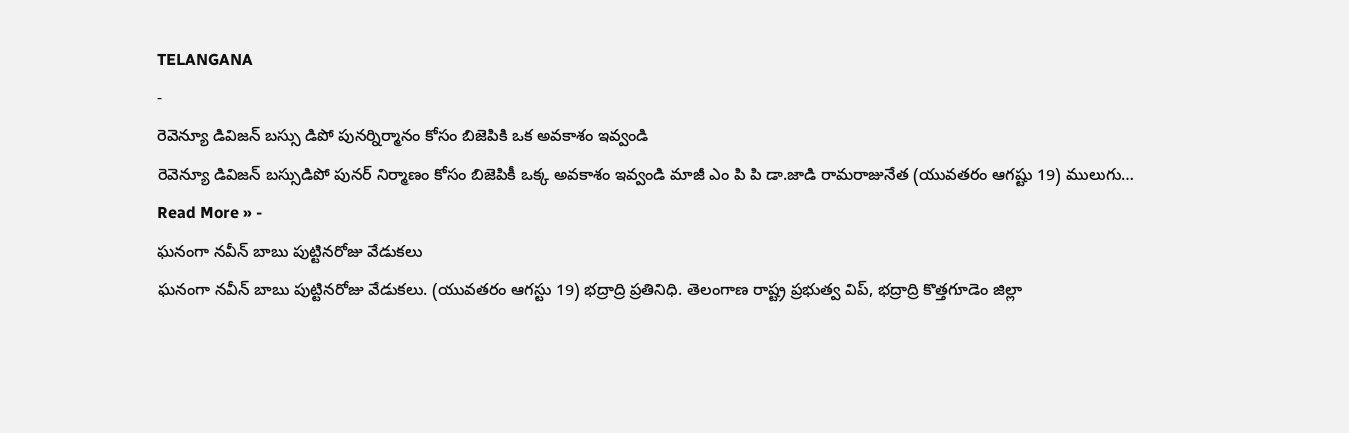TELANGANA
-
రెవెన్యూ డివిజన్ బస్సు డిపో పునర్నిర్మానం కోసం బిజెపికి ఒక అవకాశం ఇవ్వండి
రెవెన్యూ డివిజన్ బస్సుడిపో పునర్ నిర్మాణం కోసం బిజెపికీ ఒక్క అవకాశం ఇవ్వండి మాజీ ఎం పి పి డా.జాడి రామరాజునేత (యువతరం ఆగష్టు 19) ములుగు…
Read More » -
ఘనంగా నవీన్ బాబు పుట్టినరోజు వేడుకలు
ఘనంగా నవీన్ బాబు పుట్టినరోజు వేడుకలు. (యువతరం ఆగస్టు 19) భద్రాద్రి ప్రతినిధి. తెలంగాణ రాష్ట్ర ప్రభుత్వ విప్, భద్రాద్రి కొత్తగూడెం జిల్లా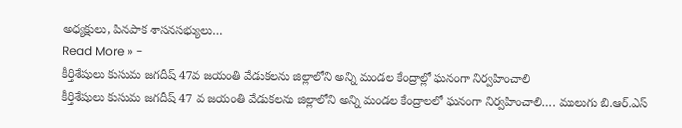అధ్యక్షులు, పినపాక శాసనసభ్యులు…
Read More » -
కీర్తిశేషులు కుసుమ జగదీష్ 47వ జయంతి వేడుకలను జిల్లాలోని అన్ని మండల కేంద్రాల్లో ఘనంగా నిర్వహించాలి
కీర్తిశేషులు కుసుమ జగదీష్ 47 వ జయంతి వేడుకలను జిల్లాలోని అన్ని మండల కేంద్రాలలో ఘనంగా నిర్వహించాలి…. ములుగు బి.ఆర్.ఎస్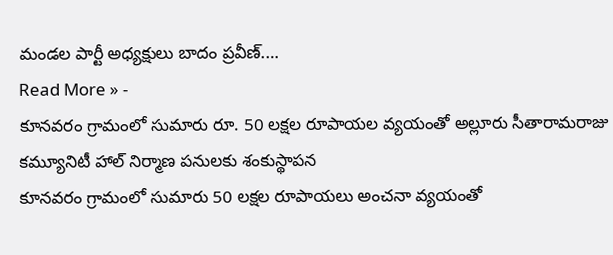మండల పార్టీ అధ్యక్షులు బాదం ప్రవీణ్.…
Read More » -
కూనవరం గ్రామంలో సుమారు రూ. 50 లక్షల రూపాయల వ్యయంతో అల్లూరు సీతారామరాజు కమ్యూనిటీ హాల్ నిర్మాణ పనులకు శంకుస్థాపన
కూనవరం గ్రామంలో సుమారు 50 లక్షల రూపాయలు అంచనా వ్యయంతో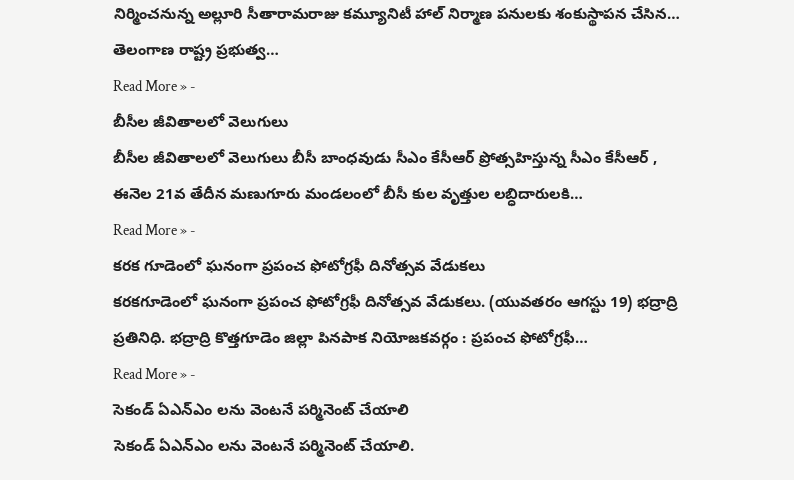నిర్మించనున్న అల్లూరి సీతారామరాజు కమ్యూనిటీ హాల్ నిర్మాణ పనులకు శంకుస్థాపన చేసిన… తెలంగాణ రాష్ట్ర ప్రభుత్వ…
Read More » -
బీసీల జీవితాలలో వెలుగులు
బీసీల జీవితాలలో వెలుగులు బీసీ బాంధవుడు సీఎం కేసీఆర్ ప్రోత్సహిస్తున్న సీఎం కేసీఆర్ , ఈనెల 21వ తేదీన మణుగూరు మండలంలో బీసీ కుల వృత్తుల లబ్ధిదారులకి…
Read More » -
కరక గూడెంలో ఘనంగా ప్రపంచ ఫోటోగ్రఫీ దినోత్సవ వేడుకలు
కరకగూడెంలో ఘనంగా ప్రపంచ ఫోటోగ్రఫీ దినోత్సవ వేడుకలు. (యువతరం ఆగస్టు 19) భద్రాద్రి ప్రతినిధి. భద్రాద్రి కొత్తగూడెం జిల్లా పినపాక నియోజకవర్గం : ప్రపంచ ఫోటోగ్రఫీ…
Read More » -
సెకండ్ ఏఎన్ఎం లను వెంటనే పర్మినెంట్ చేయాలి
సెకండ్ ఏఎన్ఎం లను వెంటనే పర్మినెంట్ చేయాలి.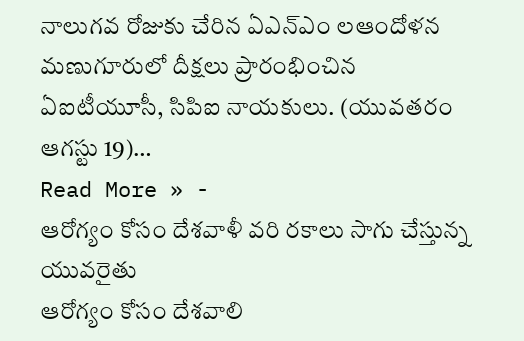నాలుగవ రోజుకు చేరిన ఏఎన్ఎం లఆందోళన మణుగూరులో దీక్షలు ప్రారంభించిన ఏఐటీయూసీ, సిపిఐ నాయకులు. (యువతరం ఆగస్టు 19)…
Read More » -
ఆరోగ్యం కోసం దేశవాళీ వరి రకాలు సాగు చేస్తున్న యువరైతు
ఆరోగ్యం కోసం దేశవాలి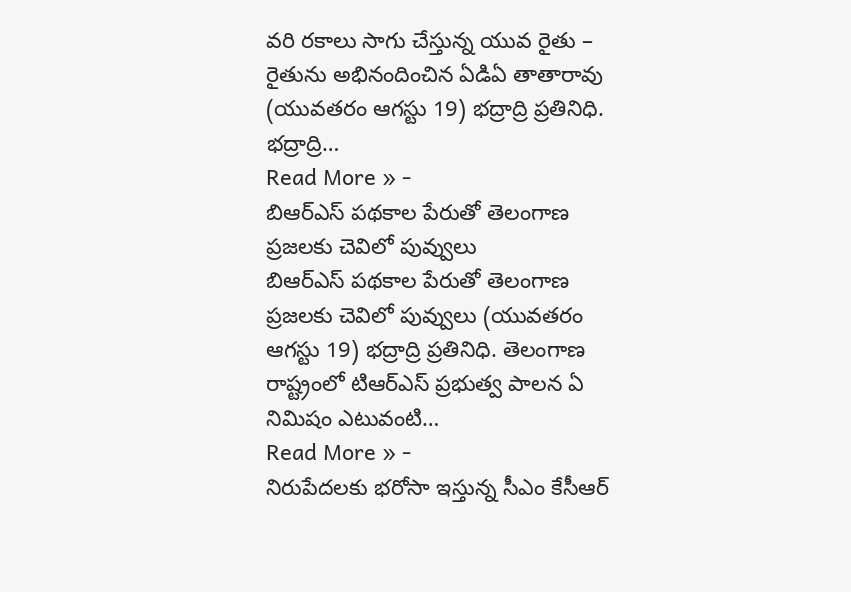వరి రకాలు సాగు చేస్తున్న యువ రైతు – రైతును అభినందించిన ఏడిఏ తాతారావు (యువతరం ఆగస్టు 19) భద్రాద్రి ప్రతినిధి. భద్రాద్రి…
Read More » -
బిఆర్ఎస్ పథకాల పేరుతో తెలంగాణ ప్రజలకు చెవిలో పువ్వులు
బిఆర్ఎస్ పథకాల పేరుతో తెలంగాణ ప్రజలకు చెవిలో పువ్వులు (యువతరం ఆగస్టు 19) భద్రాద్రి ప్రతినిధి. తెలంగాణ రాష్ట్రంలో టిఆర్ఎస్ ప్రభుత్వ పాలన ఏ నిమిషం ఎటువంటి…
Read More » -
నిరుపేదలకు భరోసా ఇస్తున్న సీఎం కేసీఆర్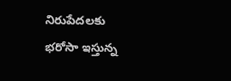నిరుపేదలకు భరోసా ఇస్తున్న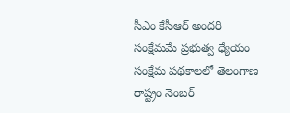సీఎం కేసీఆర్ అందరి సంక్షేమమే ప్రభుత్వ ధ్యేయం సంక్షేమ పథకాలలో తెలంగాణ రాష్ట్రం నెంబర్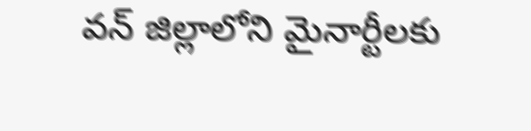వన్ జిల్లాలోని మైనార్టీలకు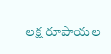లక్ష రూపాయల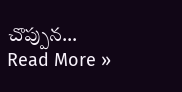చొప్పున…
Read More »